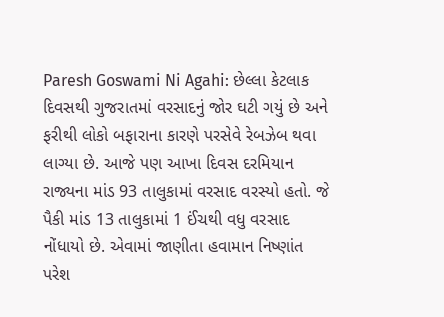Paresh Goswami Ni Agahi: છેલ્લા કેટલાક દિવસથી ગુજરાતમાં વરસાદનું જોર ઘટી ગયું છે અને ફરીથી લોકો બફારાના કારણે પરસેવે રેબઝેબ થવા લાગ્યા છે. આજે પણ આખા દિવસ દરમિયાન રાજ્યના માંડ 93 તાલુકામાં વરસાદ વરસ્યો હતો. જે પૈકી માંડ 13 તાલુકામાં 1 ઈંચથી વધુ વરસાદ નોંધાયો છે. એવામાં જાણીતા હવામાન નિષ્ણાંત પરેશ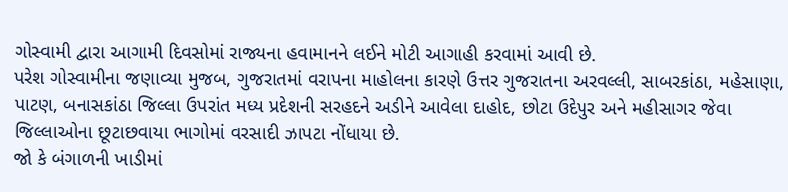ગોસ્વામી દ્વારા આગામી દિવસોમાં રાજ્યના હવામાનને લઈને મોટી આગાહી કરવામાં આવી છે.
પરેશ ગોસ્વામીના જણાવ્યા મુજબ, ગુજરાતમાં વરાપના માહોલના કારણે ઉત્તર ગુજરાતના અરવલ્લી, સાબરકાંઠા, મહેસાણા, પાટણ, બનાસકાંઠા જિલ્લા ઉપરાંત મધ્ય પ્રદેશની સરહદને અડીને આવેલા દાહોદ, છોટા ઉદેપુર અને મહીસાગર જેવા જિલ્લાઓના છૂટાછવાયા ભાગોમાં વરસાદી ઝાપટા નોંધાયા છે.
જો કે બંગાળની ખાડીમાં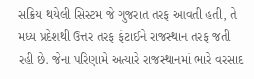સક્રિય થયેલી સિસ્ટમ જે ગુજરાત તરફ આવતી હતી, તે મધ્ય પ્રદેશથી ઉત્તર તરફ ફંટાઈને રાજસ્થાન તરફ જતી રહી છે. જેના પરિણામે અત્યારે રાજસ્થાનમાં ભારે વરસાદ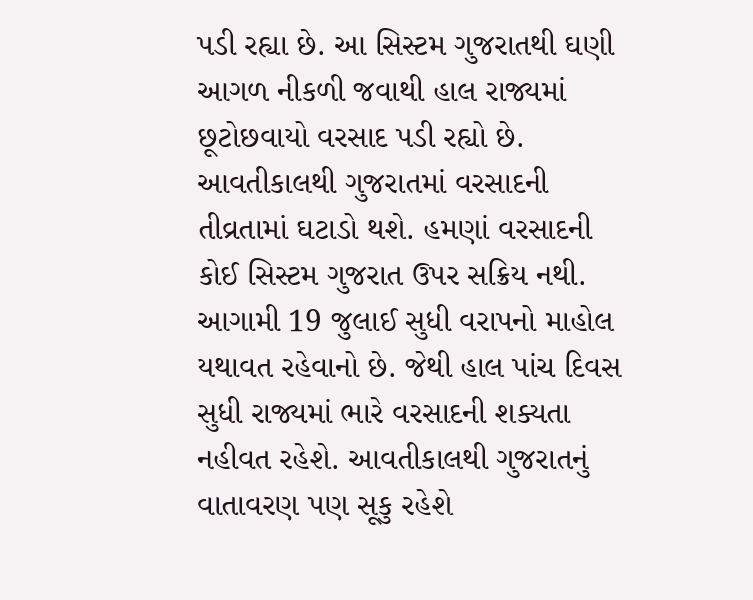પડી રહ્યા છે. આ સિસ્ટમ ગુજરાતથી ઘણી આગળ નીકળી જવાથી હાલ રાજ્યમાં છૂટોછવાયો વરસાદ પડી રહ્યો છે.
આવતીકાલથી ગુજરાતમાં વરસાદની તીવ્રતામાં ઘટાડો થશે. હમણાં વરસાદની કોઈ સિસ્ટમ ગુજરાત ઉપર સક્રિય નથી. આગામી 19 જુલાઈ સુધી વરાપનો માહોલ યથાવત રહેવાનો છે. જેથી હાલ પાંચ દિવસ સુધી રાજ્યમાં ભારે વરસાદની શક્યતા નહીવત રહેશે. આવતીકાલથી ગુજરાતનું વાતાવરણ પણ સૂકુ રહેશે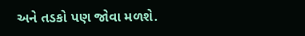અને તડકો પણ જોવા મળશે.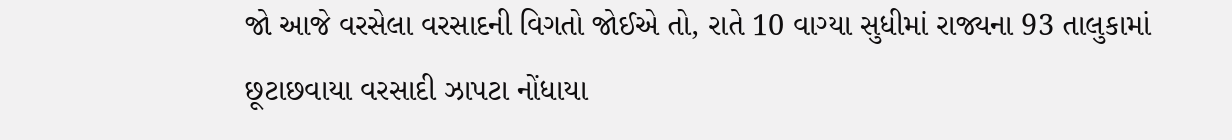જો આજે વરસેલા વરસાદની વિગતો જોઈએ તો, રાતે 10 વાગ્યા સુધીમાં રાજ્યના 93 તાલુકામાં છૂટાછવાયા વરસાદી ઝાપટા નોંધાયા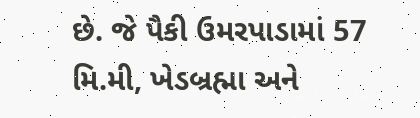છે. જે પૈકી ઉમરપાડામાં 57 મિ.મી, ખેડબ્રહ્મા અને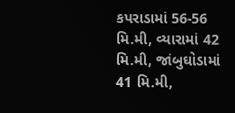કપરાડામાં 56-56 મિ.મી, વ્યારામાં 42 મિ.મી, જાંબુઘોડામાં 41 મિ.મી,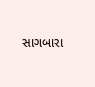સાગબારા